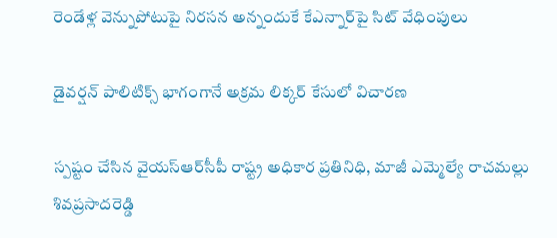రెండేళ్ల వెన్నుపోటుపై నిర‌స‌న అన్నందుకే కేఎన్నార్‌పై సిట్ వేధింపులు

డైవ‌ర్ష‌న్ పాలిటిక్స్ భాగంగానే అక్ర‌మ‌ లిక్క‌ర్ కేసులో విచార‌ణ

స్ప‌ష్టం చేసిన వైయ‌స్ఆర్‌సీపీ రాష్ట్ర అధికార ప్ర‌తినిధి, మాజీ ఎమ్మెల్యే రాచ‌మ‌ల్లు శివ‌ప్ర‌సాదరెడ్డి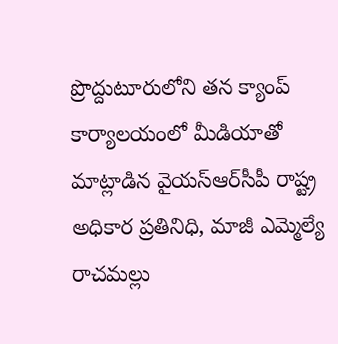ప్రొద్దుటూరులోని త‌న క్యాంప్ కార్యాల‌యంలో మీడియాతో మాట్లాడిన వైయ‌స్ఆర్‌సీపీ రాష్ట్ర అధికార ప్ర‌తినిధి, మాజీ ఎమ్మెల్యే రాచ‌మ‌ల్లు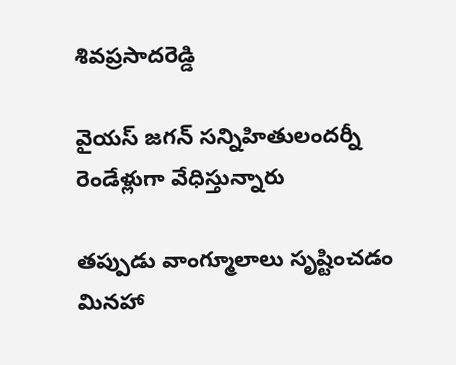శివ‌ప్ర‌సాదరెడ్డి

వైయ‌స్ జ‌గ‌న్ స‌న్నిహితులంద‌ర్నీ రెండేళ్లుగా వేధిస్తున్నారు

త‌ప్పుడు వాంగ్మూలాలు సృష్టించ‌డం మిన‌హా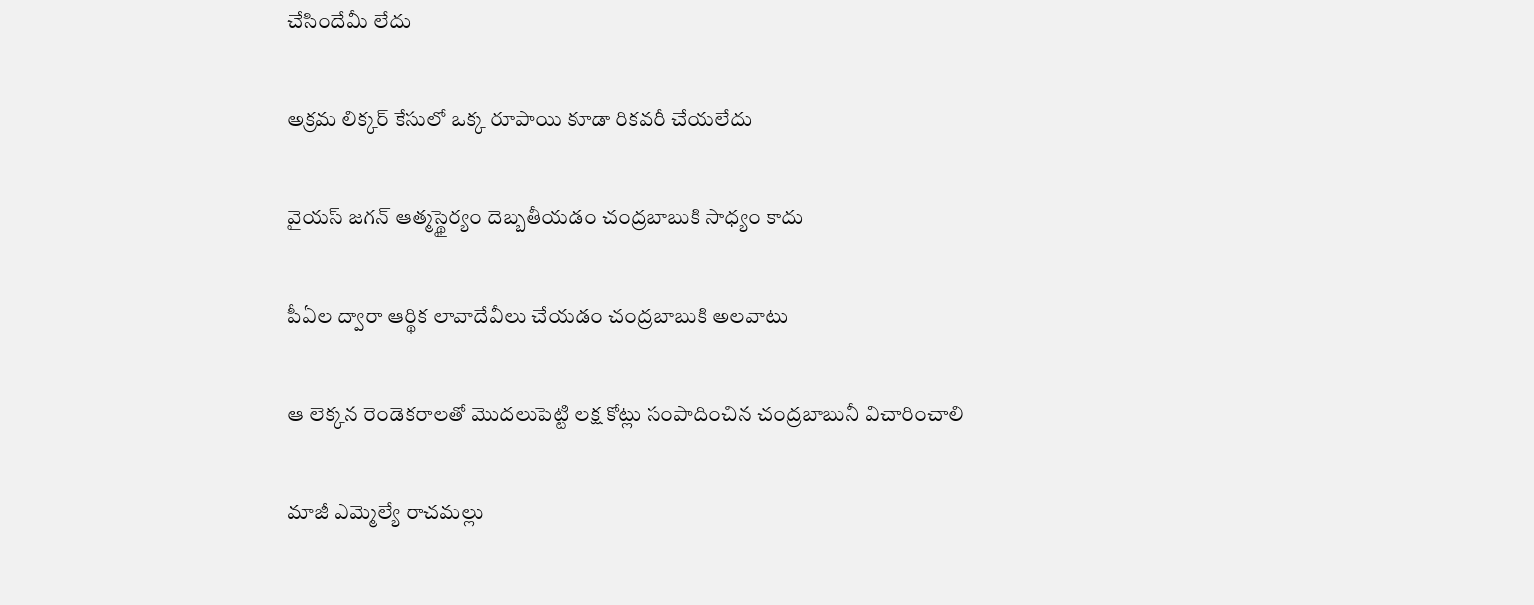చేసిందేమీ లేదు

అక్రమ లిక్క‌ర్ కేసులో ఒక్క రూపాయి కూడా రిక‌వ‌రీ చేయ‌లేదు

వైయ‌స్ జ‌గ‌న్ ఆత్మ‌స్థైర్యం దెబ్బ‌తీయ‌డం చంద్రబాబుకి సాధ్యం కాదు

పీఏల ద్వారా ఆర్థిక లావాదేవీలు చేయ‌డం చంద్ర‌బాబుకి అల‌వాటు

ఆ లెక్క‌న రెండెక‌రాల‌తో మొద‌లుపెట్టి ల‌క్ష కోట్లు సంపాదించిన చంద్ర‌బాబునీ విచారించాలి

మాజీ ఎమ్మెల్యే రాచ‌మ‌ల్లు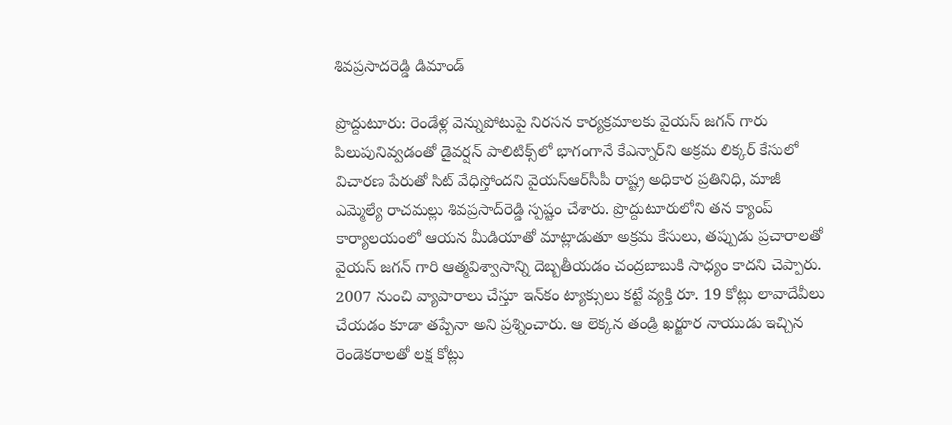శివ‌ప్ర‌సాదరెడ్డి డిమాండ్

ప్రొద్దుటూరు: రెండేళ్ల వెన్నుపోటుపై నిర‌స‌న కార్య‌క్రమాల‌కు వైయ‌స్ జ‌గ‌న్ గారు పిలుపునివ్వ‌డంతో డైవ‌ర్ష‌న్ పాలిటిక్స్‌లో భాగంగానే కేఎన్నార్‌ని అక్ర‌మ లిక్క‌ర్ కేసులో విచార‌ణ పేరుతో సిట్ వేధిస్తోంద‌ని వైయ‌స్ఆర్‌సీపీ రాష్ట్ర అధికార ప్ర‌తినిధి, మాజీ ఎమ్మెల్యే రాచ‌మ‌ల్లు శివ‌ప్ర‌సాద్‌రెడ్డి స్ప‌ష్టం చేశారు. ప్రొద్దుటూరులోని త‌న క్యాంప్ కార్యాల‌యంలో ఆయ‌న మీడియాతో మాట్లాడుతూ అక్ర‌మ కేసులు, త‌ప్పుడు ప్ర‌చారాల‌తో వైయ‌స్ జ‌గన్ గారి ఆత్మ‌విశ్వాసాన్ని దెబ్బ‌తీయ‌డం చంద్ర‌బాబుకి సాధ్యం కాద‌ని చెప్పారు. 2007 నుంచి వ్యాపారాలు చేస్తూ ఇన్‌కం ట్యాక్సులు క‌ట్టే వ్య‌క్తి రూ. 19 కోట్లు లావాదేవీలు చేయ‌డం కూడా త‌ప్పేనా అని ప్ర‌శ్నించారు. ఆ లెక్క‌న తండ్రి ఖ‌ర్జూర నాయుడు ఇచ్చిన రెండెక‌రాల‌తో ల‌క్ష కోట్లు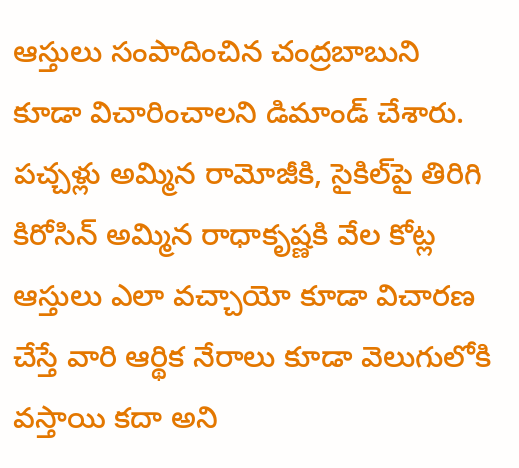ఆస్తులు సంపాదించిన చంద్ర‌బాబుని కూడా విచారించాల‌ని డిమాండ్ చేశారు. ప‌చ్చ‌ళ్లు అమ్మిన రామోజీకి, సైకిల్‌పై తిరిగి కిరోసిన్ అమ్మిన రాధాకృష్ణ‌కి వేల కోట్ల ఆస్తులు ఎలా వ‌చ్చాయో కూడా విచార‌ణ చేస్తే వారి ఆర్థిక నేరాలు కూడా వెలుగులోకి వ‌స్తాయి కదా అని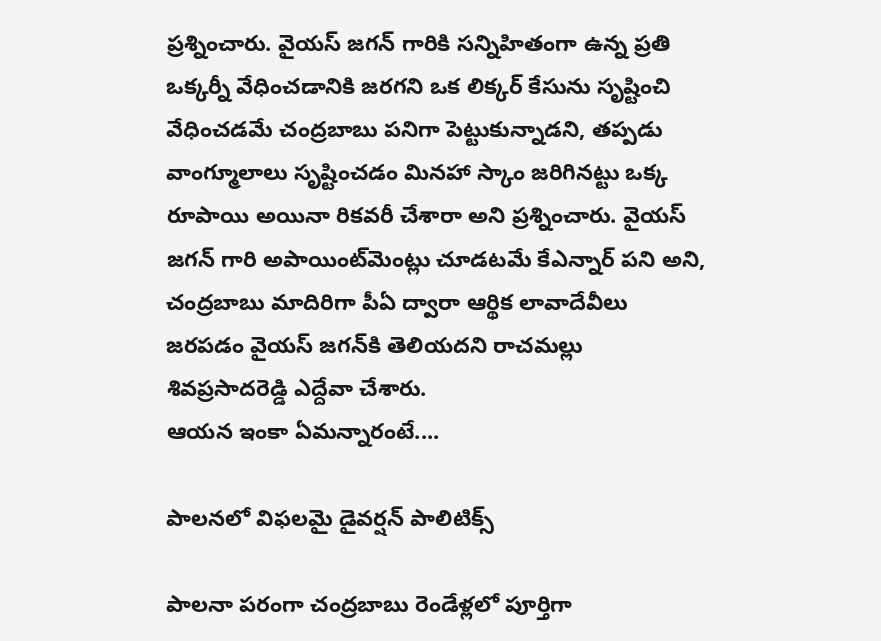ప్ర‌శ్నించారు. వైయ‌స్ జ‌గ‌న్ గారికి సన్నిహితంగా ఉన్న ప్రతి ఒక్క‌ర్నీ వేధించ‌డానికి జ‌ర‌గని ఒక లిక్క‌ర్ కేసును సృష్టించి వేధించ‌డమే చంద్ర‌బాబు ప‌నిగా పెట్టుకున్నాడ‌ని, త‌ప్ప‌డు వాంగ్మూలాలు సృష్టించ‌డం మిన‌హా స్కాం జ‌రిగిన‌ట్టు ఒక్క రూపాయి అయినా రిక‌వ‌రీ చేశారా అని ప్ర‌శ్నించారు. వైయ‌స్ జ‌గ‌న్ గారి అపాయింట్‌మెంట్లు చూడ‌ట‌మే కేఎన్నార్ ప‌ని అని, చంద్ర‌బాబు మాదిరిగా పీఏ ద్వారా ఆర్థిక లావాదేవీలు జ‌ర‌ప‌డం వైయ‌స్ జ‌గ‌న్‌కి తెలియ‌ద‌ని రాచ‌మ‌ల్లు శివ‌ప్ర‌సాద‌రెడ్డి ఎద్దేవా చేశారు.
ఆయ‌న ఇంకా ఏమ‌న్నారంటే....

పాల‌న‌లో విఫ‌ల‌మై డైవ‌ర్ష‌న్ పాలిటిక్స్‌

పాల‌నా ప‌రంగా చంద్ర‌బాబు రెండేళ్ల‌లో పూర్తిగా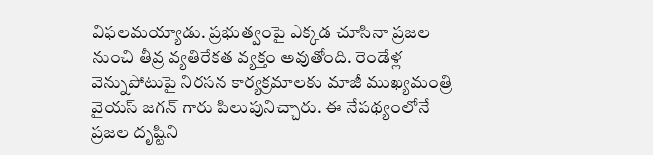విఫ‌ల‌మ‌య్యాడు. ప్ర‌భుత్వంపై ఎక్క‌డ చూసినా ప్ర‌జ‌ల నుంచి తీవ్ర వ్య‌తిరేక‌త వ్య‌క్తం అవుతోంది. రెండేళ్ల వెన్నుపోటుపై నిర‌స‌న కార్య‌క్ర‌మాల‌కు మాజీ ముఖ్య‌మంత్రి వైయస్ జ‌గ‌న్ గారు పిలుపునిచ్చారు. ఈ నేప‌థ్యంలోనే ప్ర‌జ‌ల దృష్టిని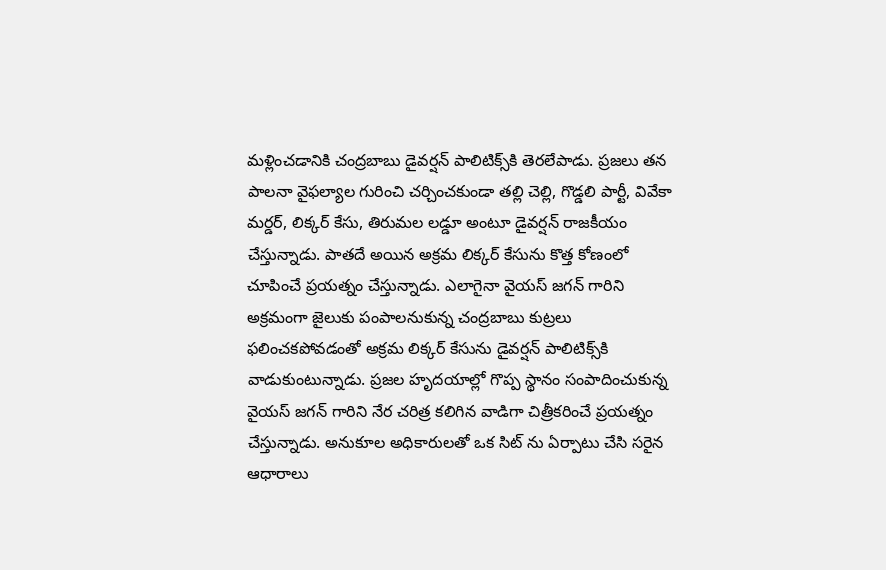మ‌ళ్లించ‌డానికి చంద్ర‌బాబు డైవ‌ర్ష‌న్ పాలిటిక్స్‌కి తెర‌లేపాడు. ప్ర‌జ‌లు త‌న పాల‌నా వైఫ‌ల్యాల గురించి చ‌ర్చించ‌కుండా త‌ల్లి చెల్లి, గొడ్డ‌లి పార్టీ, వివేకా మ‌ర్డ‌ర్‌, లిక్క‌ర్ కేసు, తిరుమ‌ల ల‌డ్డూ అంటూ డైవ‌ర్ష‌న్ రాజ‌కీయం చేస్తున్నాడు. పాత‌దే అయిన అక్ర‌మ లిక్క‌ర్ కేసును కొత్త కోణంలో చూపించే ప్ర‌య‌త్నం చేస్తున్నాడు. ఎలాగైనా వైయ‌స్ జ‌గ‌న్ గారిని అక్ర‌మంగా జైలుకు పంపాల‌నుకున్న చంద్ర‌బాబు కుట్ర‌లు ఫ‌లించ‌కపోవ‌డంతో అక్ర‌మ లిక్క‌ర్ కేసును డైవ‌ర్ష‌న్ పాలిటిక్స్‌కి వాడుకుంటున్నాడు. ప్ర‌జ‌ల హృద‌యాల్లో గొప్ప స్థానం సంపాదించుకున్న‌ వైయ‌స్ జ‌గ‌న్ గారిని నేర చ‌రిత్ర క‌లిగిన వాడిగా చిత్రీక‌రించే ప్ర‌య‌త్నం చేస్తున్నాడు. అనుకూల అధికారుల‌తో ఒక సిట్ ను ఏర్పాటు చేసి స‌రైన ఆధారాలు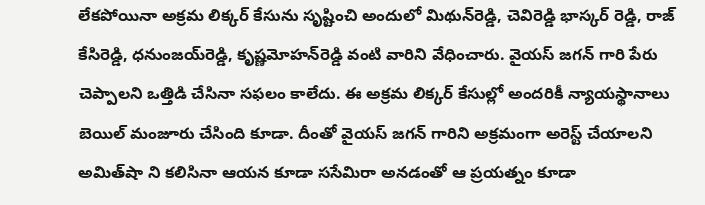లేక‌పోయినా అక్ర‌మ లిక్క‌ర్ కేసును సృష్టించి అందులో మిథున్‌రెడ్డి, చెవిరెడ్డి భాస్క‌ర్ రెడ్డి, రాజ్ కేసిరెడ్డి, ధ‌నుంజ‌య్‌రెడ్డి, కృష్ణ‌మోహ‌న్‌రెడ్డి వంటి వారిని వేధించారు. వైయ‌స్ జ‌గ‌న్ గారి పేరు చెప్పాల‌ని ఒత్తిడి చేసినా స‌ఫ‌లం కాలేదు. ఈ అక్ర‌మ లిక్క‌ర్ కేసుల్లో అంద‌రికీ న్యాయ‌స్థానాలు బెయిల్ మంజూరు చేసింది కూడా. దీంతో వైయ‌స్ జ‌గ‌న్ గారిని అక్ర‌మంగా అరెస్ట్ చేయాల‌ని అమిత్‌షా ని క‌లిసినా ఆయ‌న కూడా స‌సేమిరా అన‌డంతో ఆ ప్ర‌య‌త్నం కూడా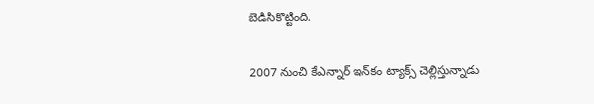బెడిసికొట్టింది.

2007 నుంచి కేఎన్నార్ ఇన్‌కం ట్యాక్స్ చెల్లిస్తున్నాడు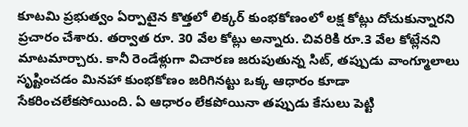కూట‌మి ప్ర‌భుత్వం ఏర్పాటైన కొత్త‌లో లిక్క‌ర్ కుంభ‌కోణంలో ల‌క్ష కోట్లు దోచుకున్నార‌ని ప్ర‌చారం చేశారు. త‌ర్వాత రూ. 30 వేల కోట్లు అన్నారు. చివ‌రికి రూ.3 వేల కోట్లేన‌ని మాట‌మార్చారు. కానీ రెండేళ్లుగా విచార‌ణ జ‌రుపుతున్న సిట్, త‌ప్పుడు వాంగ్మూలాలు సృష్టించ‌డం మిన‌హా కుంభ‌కోణం జ‌రిగిన‌ట్టు ఒక్క ఆధారం కూడా సేక‌రించ‌లేకసోయింది. ఏ ఆధారం లేక‌పోయినా త‌ప్పుడు కేసులు పెట్టి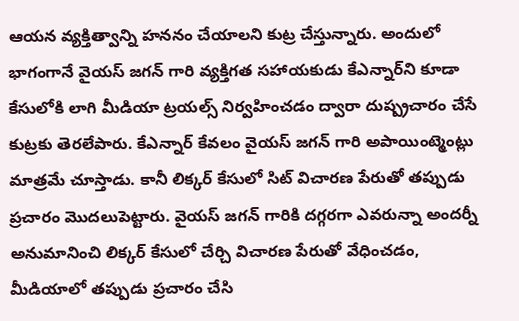ఆయ‌న వ్య‌క్తిత్వాన్ని హ‌న‌నం చేయాల‌ని కుట్ర చేస్తున్నారు. అందులో భాగంగానే వైయ‌స్ జ‌గ‌న్ గారి వ్య‌క్తిగ‌త స‌హాయ‌కుడు కేఎన్నార్‌ని కూడా కేసులోకి లాగి మీడియా ట్ర‌య‌ల్స్ నిర్వ‌హించ‌డం ద్వారా దుష్ప్ర‌చారం చేసే కుట్ర‌కు తెర‌లేపారు. కేఎన్నార్ కేవ‌లం వైయ‌స్ జ‌గ‌న్ గారి అపాయింట్మెంట్లు మాత్ర‌మే చూస్తాడు. కానీ లిక్క‌ర్ కేసులో సిట్ విచార‌ణ పేరుతో త‌ప్పుడు ప్ర‌చారం మొద‌లుపెట్టారు. వైయ‌స్ జ‌గ‌న్ గారికి దగ్గ‌ర‌గా ఎవ‌రున్నా అంద‌ర్నీ అనుమానించి లిక్క‌ర్ కేసులో చేర్చి విచార‌ణ పేరుతో వేధించ‌డం, మీడియాలో త‌ప్పుడు ప్ర‌చారం చేసి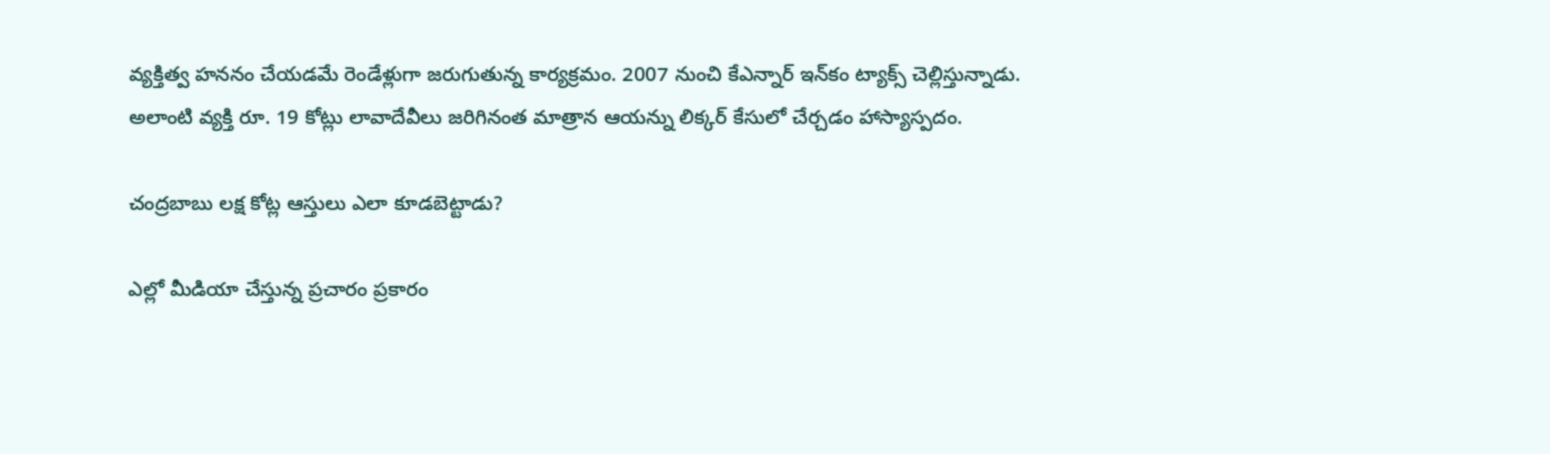వ్య‌క్తిత్వ హ‌న‌నం చేయ‌డమే రెండేళ్లుగా జ‌రుగుతున్న కార్య‌క్ర‌మం. 2007 నుంచి కేఎన్నార్ ఇన్‌కం ట్యాక్స్ చెల్లిస్తున్నాడు. అలాంటి వ్య‌క్తి రూ. 19 కోట్లు లావాదేవీలు జ‌రిగినంత మాత్రాన ఆయ‌న్ను లిక్క‌ర్ కేసులో చేర్చ‌డం హాస్యాస్ప‌దం.

చంద్ర‌బాబు ల‌క్ష కోట్ల ఆస్తులు ఎలా కూడబెట్టాడు?

ఎల్లో మీడియా చేస్తున్న ప్ర‌చారం ప్ర‌కారం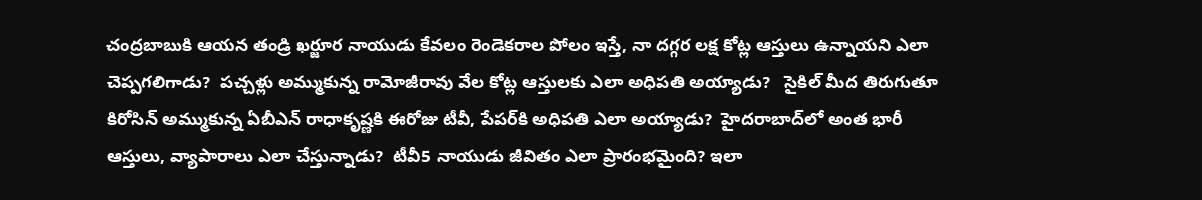చంద్ర‌బాబుకి ఆయ‌న తండ్రి ఖ‌ర్జూర నాయుడు కేవ‌లం రెండెక‌రాల పోలం ఇస్తే, నా ద‌గ్గ‌ర ల‌క్ష కోట్ల ఆస్తులు ఉన్నాయ‌ని ఎలా చెప్ప‌గ‌లిగాడు?  ప‌చ్చ‌ళ్లు అమ్ముకున్న రామోజీరావు వేల కోట్ల ఆస్తుల‌కు ఎలా అధిప‌తి అయ్యాడు?   సైకిల్ మీద తిరుగుతూ కిరోసిన్ అమ్ముకున్న‌ ఏబీఎన్ రాధాకృష్ణకి ఈరోజు టీవీ, పేప‌ర్‌కి అధిప‌తి ఎలా అయ్యాడు?  హైద‌రాబాద్‌లో అంత భారీ ఆస్తులు, వ్యాపారాలు ఎలా చేస్తున్నాడు?  టీవీ5 నాయుడు జీవితం ఎలా ప్రారంభమైంది? ఇలా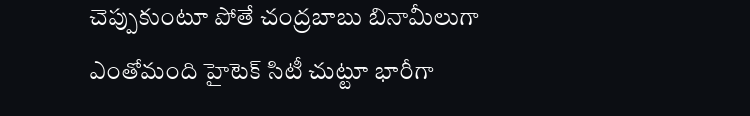చెప్పుకుంటూ పోతే చంద్ర‌బాబు బినామీలుగా ఎంతోమంది హైటెక్ సిటీ చుట్టూ భారీగా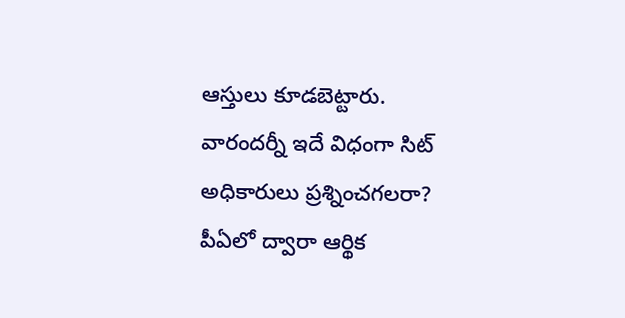ఆస్తులు కూడ‌బెట్టారు. వారంద‌ర్నీ ఇదే విధంగా సిట్ అధికారులు ప్ర‌శ్నించ‌గ‌ల‌రా?
పీఏలో ద్వారా ఆర్థిక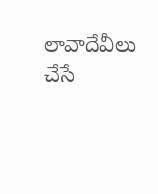లావాదేవీలు చేసే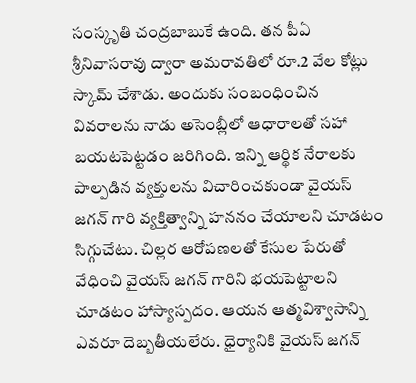సంస్కృతి చంద్ర‌బాబుకే ఉంది. త‌న పీఏ శ్రీనివాస‌రావు ద్వారా అమ‌రావ‌తిలో రూ.2 వేల కోట్లు స్కామ్ చేశాడు. అందుకు సంబంధించిన వివ‌రాల‌ను నాడు అసెంబ్లీలో ఆధారాల‌తో స‌హా బ‌య‌ట‌పెట్ట‌డం జ‌రిగింది. ఇన్ని ఆర్థిక నేరాల‌కు పాల్ప‌డిన వ్య‌క్తులను విచారించ‌కుండా వైయ‌స్ జ‌గ‌న్ గారి వ్య‌క్తిత్వాన్ని హ‌న‌నం చేయాల‌ని చూడ‌టం సిగ్గుచేటు. చిల్ల‌ర ఆరోప‌ణ‌ల‌తో కేసుల పేరుతో వేధించి వైయ‌స్ జ‌గ‌న్ గారిని భ‌య‌పెట్టాల‌ని చూడ‌టం హాస్యాస్ప‌దం. ఆయ‌న ఆత్మ‌విశ్వాసాన్ని ఎవ‌రూ దెబ్బ‌తీయ‌లేరు. ధైర్యానికి వైయ‌స్ జ‌గ‌న్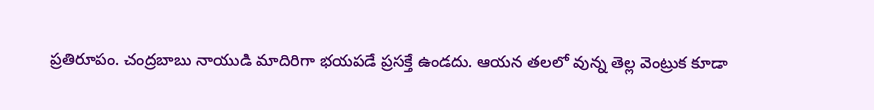ప్ర‌తిరూపం. చంద్ర‌బాబు నాయుడి మాదిరిగా భ‌య‌ప‌డే ప్ర‌స‌క్తే ఉండ‌దు. ఆయ‌న త‌ల‌లో వున్న తెల్ల వెంట్రుక కూడా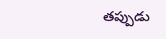త‌ప్పుడు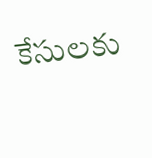కేసుల‌కు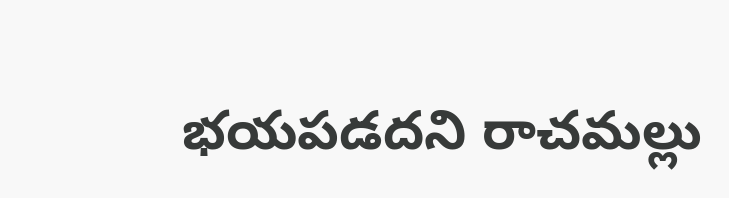భ‌య‌ప‌డ‌దని రాచ‌మ‌ల్లు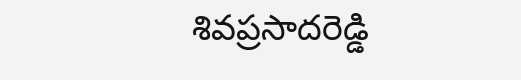శివ‌ప్ర‌సాద‌రెడ్డి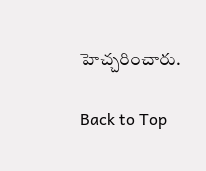హెచ్చ‌రించారు.

Back to Top